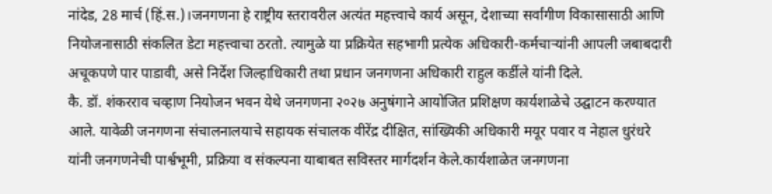नांदेड, 28 मार्च (हिं.स.)।जनगणना हे राष्ट्रीय स्तरावरील अत्यंत महत्त्वाचे कार्य असून, देशाच्या सर्वांगीण विकासासाठी आणि नियोजनासाठी संकलित डेटा महत्त्वाचा ठरतो. त्यामुळे या प्रक्रियेत सहभागी प्रत्येक अधिकारी-कर्मचाऱ्यांनी आपली जबाबदारी अचूकपणे पार पाडावी, असे निर्देश जिल्हाधिकारी तथा प्रधान जनगणना अधिकारी राहुल कर्डीले यांनी दिले.
कै. डॉ. शंकरराव चव्हाण नियोजन भवन येथे जनगणना २०२७ अनुषंगाने आयोजित प्रशिक्षण कार्यशाळेचे उद्घाटन करण्यात आले. यावेळी जनगणना संचालनालयाचे सहायक संचालक वीरेंद्र दीक्षित, सांख्यिकी अधिकारी मयूर पवार व नेहाल धुरंधरे यांनी जनगणनेची पार्श्वभूमी, प्रक्रिया व संकल्पना याबाबत सविस्तर मार्गदर्शन केले.कार्यशाळेत जनगणना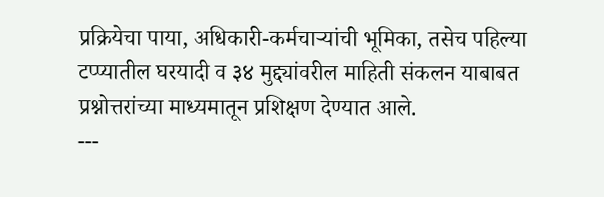प्रक्रियेचा पाया, अधिकारी-कर्मचाऱ्यांची भूमिका, तसेच पहिल्या टप्प्यातील घरयादी व ३४ मुद्द्यांवरील माहिती संकलन याबाबत प्रश्नोत्तरांच्या माध्यमातून प्रशिक्षण देण्यात आले.
---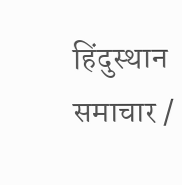हिंदुस्थान समाचार /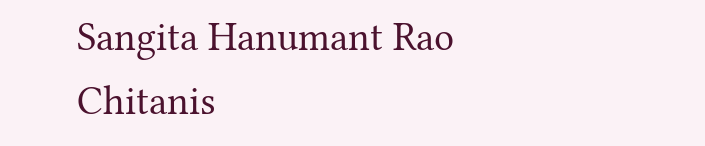Sangita Hanumant Rao Chitanis